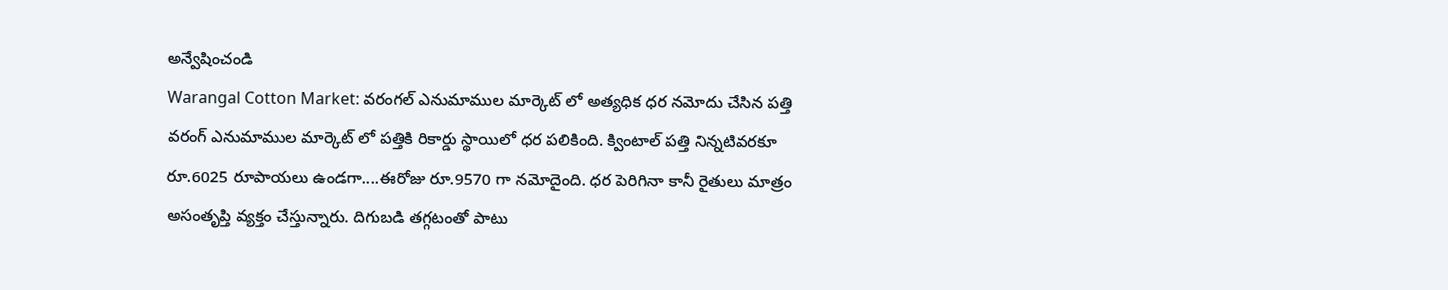అన్వేషించండి
Warangal Cotton Market: వరంగల్ ఎనుమాముల మార్కెట్ లో అత్యధిక ధర నమోదు చేసిన పత్తి
వరంగ్ ఎనుమాముల మార్కెట్ లో పత్తికి రికార్డు స్థాయిలో ధర పలికింది. క్వింటాల్ పత్తి నిన్నటివరకూ రూ.6025 రూపాయలు ఉండగా....ఈరోజు రూ.9570 గా నమోదైంది. ధర పెరిగినా కానీ రైతులు మాత్రం అసంతృప్తి వ్యక్తం చేస్తున్నారు. దిగుబడి తగ్గటంతో పాటు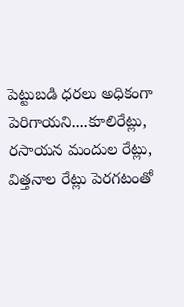పెట్టుబడి ధరలు అధికంగా పెరిగాయని....కూలిరేట్లు, రసాయన మందుల రేట్లు, విత్తనాల రేట్లు పెరగటంతో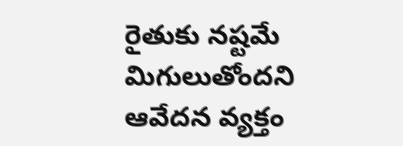రైతుకు నష్టమే మిగులుతోందని ఆవేదన వ్యక్తం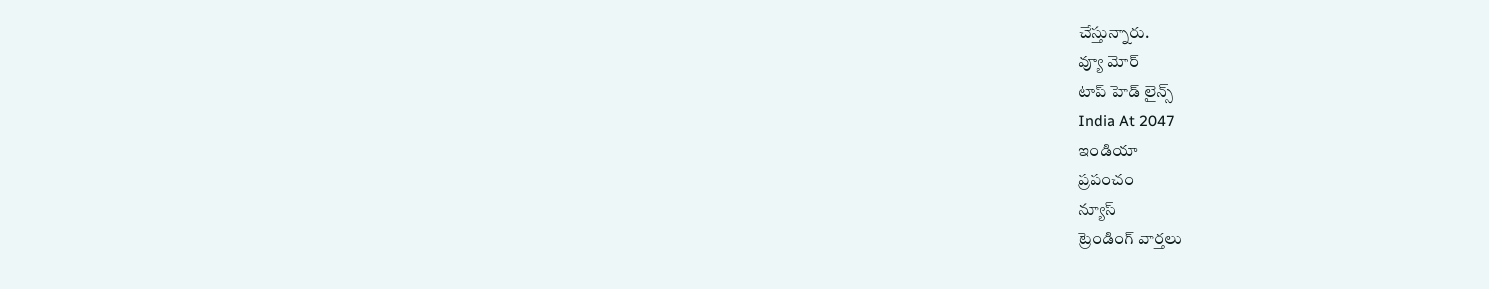చేస్తున్నారు.
వ్యూ మోర్
టాప్ హెడ్ లైన్స్
India At 2047
ఇండియా
ప్రపంచం
న్యూస్
ట్రెండింగ్ వార్తలు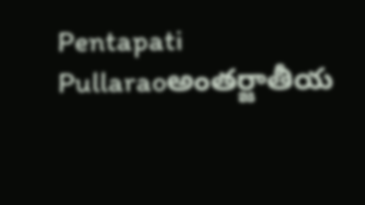Pentapati Pullaraoఅంతర్జాతీయ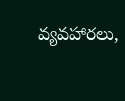వ్యవహారలు,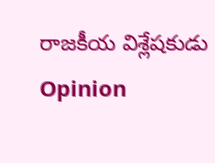రాజకీయ విశ్లేషకుడు
Opinion